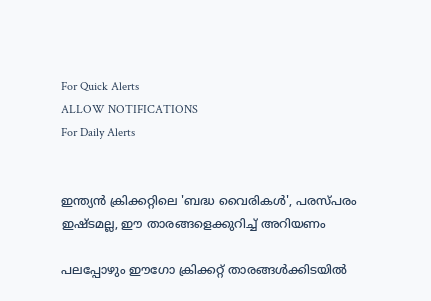For Quick Alerts
ALLOW NOTIFICATIONS
For Daily Alerts


ഇന്ത്യന്‍ ക്രിക്കറ്റിലെ 'ബദ്ധ വൈരികള്‍', പരസ്പരം ഇഷ്ടമല്ല, ഈ താരങ്ങളെക്കുറിച്ച് അറിയണം

പലപ്പോഴും ഈഗോ ക്രിക്കറ്റ് താരങ്ങള്‍ക്കിടയില്‍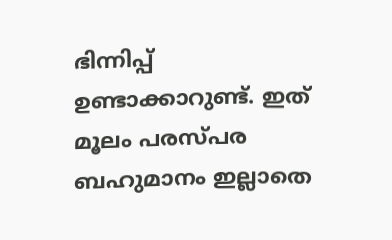ഭിന്നിപ്പ് ഉണ്ടാക്കാറുണ്ട്. ഇത് മൂലം പരസ്പര ബഹുമാനം ഇല്ലാതെ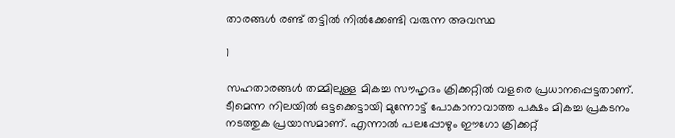താരങ്ങള്‍ രണ്ട് തട്ടില്‍ നില്‍ക്കേണ്ടി വരുന്ന അവസ്ഥ

1

സഹതാരങ്ങള്‍ തമ്മിലുള്ള മികച്ച സൗഹൃദം ക്രിക്കറ്റില്‍ വളരെ പ്രധാനപ്പെട്ടതാണ്. ടീമെന്ന നിലയില്‍ ഒട്ടക്കെട്ടായി മുന്നോട്ട് പോകാനാവാത്ത പക്ഷം മികച്ച പ്രകടനം നടത്തുക പ്രയാസമാണ്. എന്നാല്‍ പലപ്പോഴും ഈഗോ ക്രിക്കറ്റ്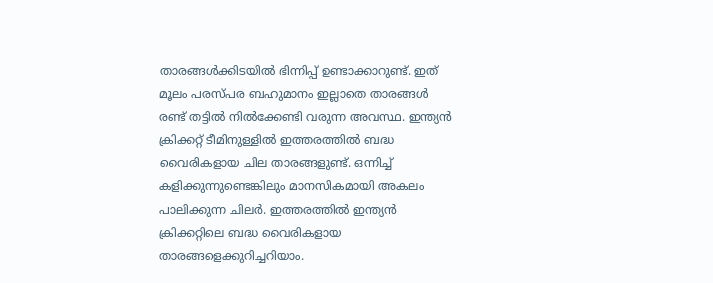താരങ്ങള്‍ക്കിടയില്‍ ഭിന്നിപ്പ് ഉണ്ടാക്കാറുണ്ട്. ഇത് മൂലം പരസ്പര ബഹുമാനം ഇല്ലാതെ താരങ്ങള്‍ രണ്ട് തട്ടില്‍ നില്‍ക്കേണ്ടി വരുന്ന അവസ്ഥ. ഇന്ത്യന്‍ ക്രിക്കറ്റ് ടീമിനുള്ളില്‍ ഇത്തരത്തില്‍ ബദ്ധ വൈരികളായ ചില താരങ്ങളുണ്ട്. ഒന്നിച്ച് കളിക്കുന്നുണ്ടെങ്കിലും മാനസികമായി അകലം പാലിക്കുന്ന ചിലര്‍. ഇത്തരത്തില്‍ ഇന്ത്യന്‍ ക്രിക്കറ്റിലെ ബദ്ധ വൈരികളായ താരങ്ങളെക്കുറിച്ചറിയാം.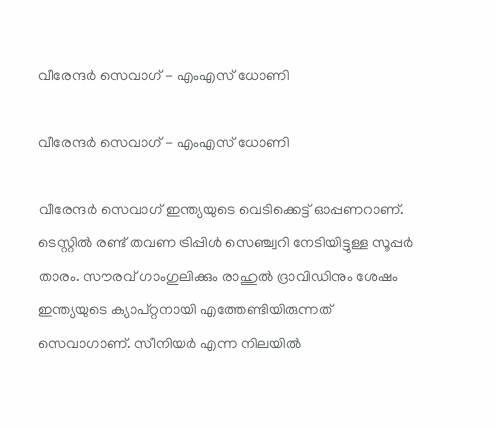വീരേന്ദര്‍ സെവാഗ് - എംഎസ് ധോണി

വീരേന്ദര്‍ സെവാഗ് - എംഎസ് ധോണി

വീരേന്ദര്‍ സെവാഗ് ഇന്ത്യയുടെ വെടിക്കെട്ട് ഓപ്പണറാണ്. ടെസ്റ്റില്‍ രണ്ട് തവണ ട്രിപ്പിള്‍ സെഞ്ച്വറി നേടിയിട്ടുള്ള സൂപ്പര്‍ താരം. സൗരവ് ഗാംഗുലിക്കും രാഹുല്‍ ദ്രാവിഡിനും ശേഷം ഇന്ത്യയുടെ ക്യാപ്റ്റനായി എത്തേണ്ടിയിരുന്നത് സെവാഗാണ്. സീനിയര്‍ എന്ന നിലയില്‍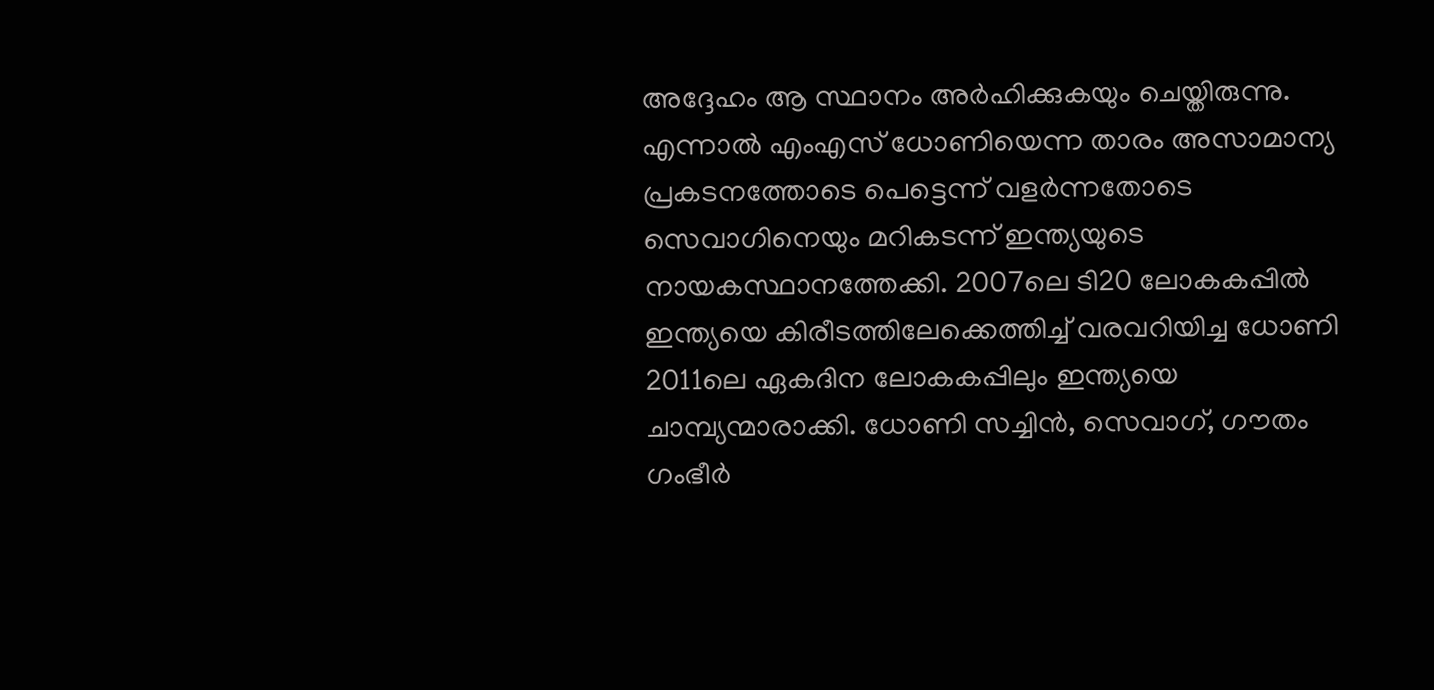അദ്ദേഹം ആ സ്ഥാനം അര്‍ഹിക്കുകയും ചെയ്തിരുന്നു. എന്നാല്‍ എംഎസ് ധോണിയെന്ന താരം അസാമാന്യ പ്രകടനത്തോടെ പെട്ടെന്ന് വളര്‍ന്നതോടെ സെവാഗിനെയും മറികടന്ന് ഇന്ത്യയുടെ നായകസ്ഥാനത്തേക്കി. 2007ലെ ടി20 ലോകകപ്പില്‍ ഇന്ത്യയെ കിരീടത്തിലേക്കെത്തിച്ച് വരവറിയിച്ച ധോണി 2011ലെ ഏകദിന ലോകകപ്പിലും ഇന്ത്യയെ ചാമ്പ്യന്മാരാക്കി. ധോണി സച്ചിന്‍, സെവാഗ്, ഗൗതം ഗംഭീര്‍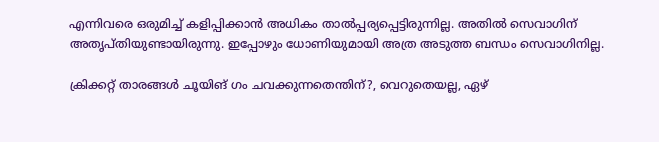എന്നിവരെ ഒരുമിച്ച് കളിപ്പിക്കാന്‍ അധികം താല്‍പ്പര്യപ്പെട്ടിരുന്നില്ല. അതില്‍ സെവാഗിന് അതൃപ്തിയുണ്ടായിരുന്നു. ഇപ്പോഴും ധോണിയുമായി അത്ര അടുത്ത ബന്ധം സെവാഗിനില്ല.

ക്രിക്കറ്റ് താരങ്ങള്‍ ചൂയിങ് ഗം ചവക്കുന്നതെന്തിന്?, വെറുതെയല്ല, ഏഴ്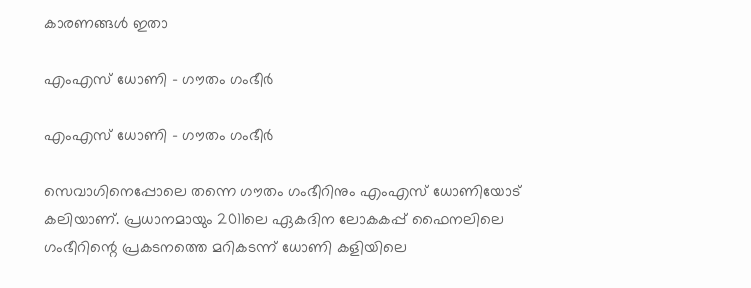കാരണങ്ങള്‍ ഇതാ

എംഎസ് ധോണി - ഗൗതം ഗംഭീര്‍

എംഎസ് ധോണി - ഗൗതം ഗംഭീര്‍

സെവാഗിനെപ്പോലെ തന്നെ ഗൗതം ഗംഭീറിനും എംഎസ് ധോണിയോട് കലിയാണ്. പ്രധാനമായും 2011ലെ ഏകദിന ലോകകപ്പ് ഫൈനലിലെ ഗംഭീറിന്റെ പ്രകടനത്തെ മറികടന്ന് ധോണി കളിയിലെ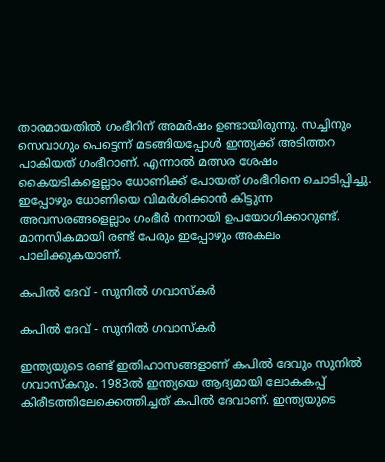താരമായതില്‍ ഗംഭീറിന് അമര്‍ഷം ഉണ്ടായിരുന്നു. സച്ചിനും സെവാഗും പെട്ടെന്ന് മടങ്ങിയപ്പോള്‍ ഇന്ത്യക്ക് അടിത്തറ പാകിയത് ഗംഭീറാണ്. എന്നാല്‍ മത്സര ശേഷം കൈയടികളെല്ലാം ധോണിക്ക് പോയത് ഗംഭീറിനെ ചൊടിപ്പിച്ചു. ഇപ്പോഴും ധോണിയെ വിമര്‍ശിക്കാന്‍ കിട്ടുന്ന അവസരങ്ങളെല്ലാം ഗംഭീര്‍ നന്നായി ഉപയോഗിക്കാറുണ്ട്. മാനസികമായി രണ്ട് പേരും ഇപ്പോഴും അകലം പാലിക്കുകയാണ്.

കപില്‍ ദേവ് - സുനില്‍ ഗവാസ്‌കര്‍

കപില്‍ ദേവ് - സുനില്‍ ഗവാസ്‌കര്‍

ഇന്ത്യയുടെ രണ്ട് ഇതിഹാസങ്ങളാണ് കപില്‍ ദേവും സുനില്‍ ഗവാസ്‌കറും. 1983ല്‍ ഇന്ത്യയെ ആദ്യമായി ലോകകപ്പ് കിരീടത്തിലേക്കെത്തിച്ചത് കപില്‍ ദേവാണ്. ഇന്ത്യയുടെ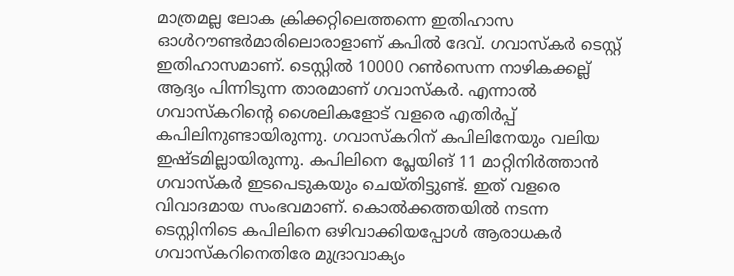മാത്രമല്ല ലോക ക്രിക്കറ്റിലെത്തന്നെ ഇതിഹാസ ഓള്‍റൗണ്ടര്‍മാരിലൊരാളാണ് കപില്‍ ദേവ്. ഗവാസ്‌കര്‍ ടെസ്റ്റ് ഇതിഹാസമാണ്. ടെസ്റ്റില്‍ 10000 റണ്‍സെന്ന നാഴികക്കല്ല് ആദ്യം പിന്നിടുന്ന താരമാണ് ഗവാസ്‌കര്‍. എന്നാല്‍ ഗവാസ്‌കറിന്റെ ശൈലികളോട് വളരെ എതിര്‍പ്പ് കപിലിനുണ്ടായിരുന്നു. ഗവാസ്‌കറിന് കപിലിനേയും വലിയ ഇഷ്ടമില്ലായിരുന്നു. കപിലിനെ പ്ലേയിങ് 11 മാറ്റിനിര്‍ത്താന്‍ ഗവാസ്‌കര്‍ ഇടപെടുകയും ചെയ്തിട്ടുണ്ട്. ഇത് വളരെ വിവാദമായ സംഭവമാണ്. കൊല്‍ക്കത്തയില്‍ നടന്ന ടെസ്റ്റിനിടെ കപിലിനെ ഒഴിവാക്കിയപ്പോള്‍ ആരാധകര്‍ ഗവാസ്‌കറിനെതിരേ മുദ്രാവാക്യം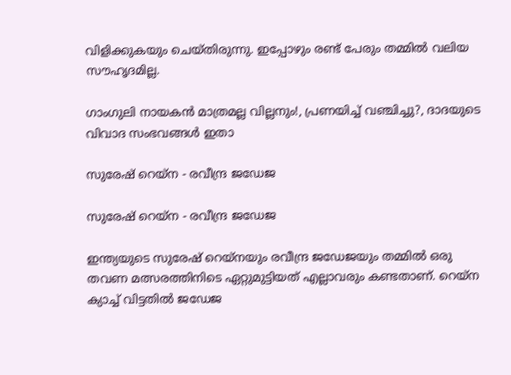വിളിക്കുകയും ചെയ്തിരുന്നു. ഇപ്പോഴും രണ്ട് പേരും തമ്മില്‍ വലിയ സൗഹൃദമില്ല.

ഗാംഗുലി നായകന്‍ മാത്രമല്ല വില്ലനും!, പ്രണയിച്ച് വഞ്ചിച്ചു?, ദാദയുടെ വിവാദ സംഭവങ്ങള്‍ ഇതാ

സുരേഷ് റെയ്‌ന - രവീന്ദ്ര ജഡേജ

സുരേഷ് റെയ്‌ന - രവീന്ദ്ര ജഡേജ

ഇന്ത്യയുടെ സുരേഷ് റെയ്‌നയും രവീന്ദ്ര ജഡേജയും തമ്മില്‍ ഒരു തവണ മത്സരത്തിനിടെ ഏറ്റുമുട്ടിയത് എല്ലാവരും കണ്ടതാണ്. റെയ്‌ന ക്യാച്ച് വിട്ടതില്‍ ജഡേജ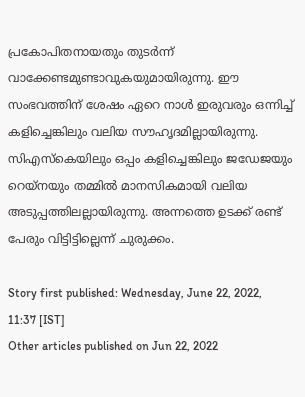പ്രകോപിതനായതും തുടര്‍ന്ന് വാക്കേണ്ടമുണ്ടാവുകയുമായിരുന്നു. ഈ സംഭവത്തിന് ശേഷം ഏറെ നാള്‍ ഇരുവരും ഒന്നിച്ച് കളിച്ചെങ്കിലും വലിയ സൗഹൃദമില്ലായിരുന്നു. സിഎസ്‌കെയിലും ഒപ്പം കളിച്ചെങ്കിലും ജഡേജയും റെയ്‌നയും തമ്മില്‍ മാനസികമായി വലിയ അടുപ്പത്തിലല്ലായിരുന്നു. അന്നത്തെ ഉടക്ക് രണ്ട് പേരും വിട്ടിട്ടില്ലെന്ന് ചുരുക്കം.

Story first published: Wednesday, June 22, 2022, 11:37 [IST]
Other articles published on Jun 22, 2022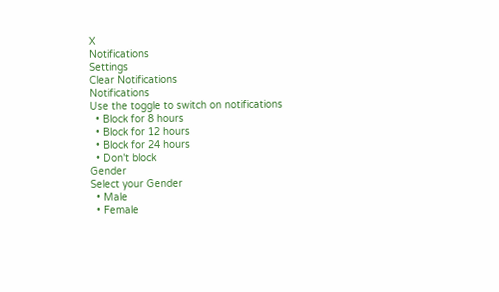X
Notifications
Settings
Clear Notifications
Notifications
Use the toggle to switch on notifications
  • Block for 8 hours
  • Block for 12 hours
  • Block for 24 hours
  • Don't block
Gender
Select your Gender
  • Male
  • Female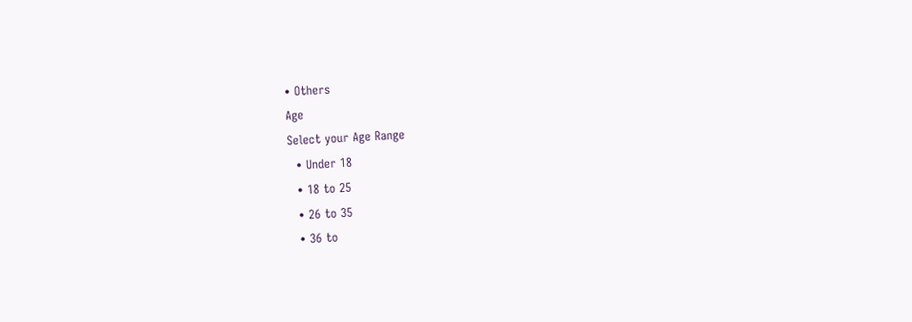• Others
Age
Select your Age Range
  • Under 18
  • 18 to 25
  • 26 to 35
  • 36 to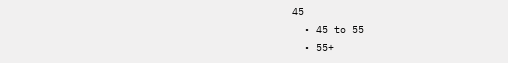45
  • 45 to 55
  • 55+